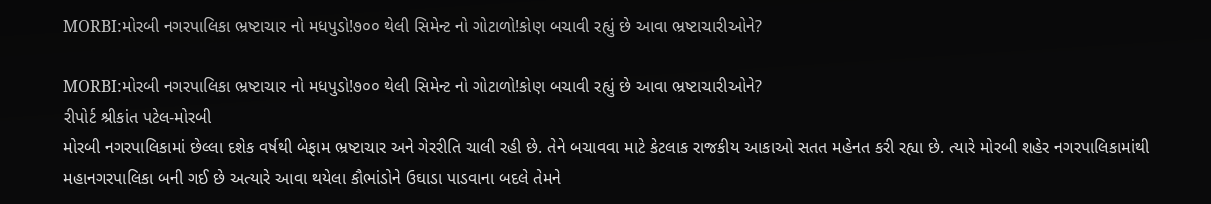MORBI:મોરબી નગરપાલિકા ભ્રષ્ટાચાર નો મધપુડો!૭૦૦ થેલી સિમેન્ટ નો ગોટાળો!કોણ બચાવી રહ્યું છે આવા ભ્રષ્ટાચારીઓને?

MORBI:મોરબી નગરપાલિકા ભ્રષ્ટાચાર નો મધપુડો!૭૦૦ થેલી સિમેન્ટ નો ગોટાળો!કોણ બચાવી રહ્યું છે આવા ભ્રષ્ટાચારીઓને?
રીપોર્ટ શ્રીકાંત પટેલ-મોરબી
મોરબી નગરપાલિકામાં છેલ્લા દશેક વર્ષથી બેફામ ભ્રષ્ટાચાર અને ગેરરીતિ ચાલી રહી છે. તેને બચાવવા માટે કેટલાક રાજકીય આકાઓ સતત મહેનત કરી રહ્યા છે. ત્યારે મોરબી શહેર નગરપાલિકામાંથી મહાનગરપાલિકા બની ગઈ છે અત્યારે આવા થયેલા કૌભાંડોને ઉઘાડા પાડવાના બદલે તેમને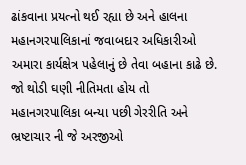ઢાંકવાના પ્રયત્નો થઈ રહ્યા છે અને હાલના મહાનગરપાલિકાનાં જવાબદાર અધિકારીઓ અમારા કાર્યક્ષેત્ર પહેલાનું છે તેવા બહાના કાઢે છે. જો થોડી ઘણી નીતિમતા હોય તો મહાનગરપાલિકા બન્યા પછી ગેરરીતિ અને ભ્રષ્ટાચાર ની જે અરજીઓ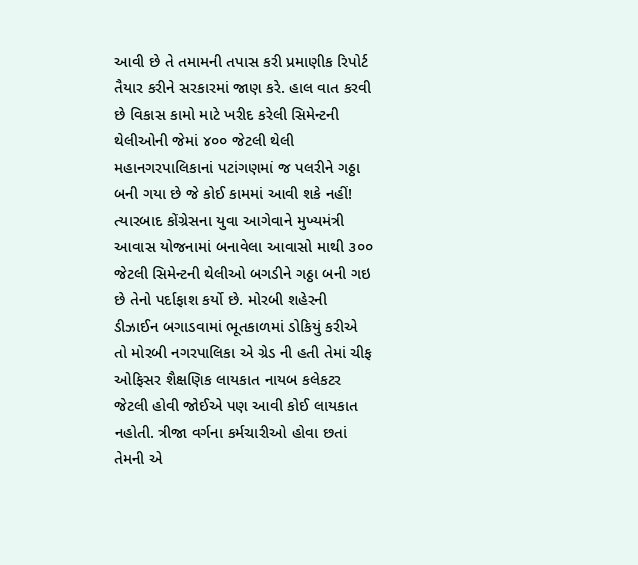આવી છે તે તમામની તપાસ કરી પ્રમાણીક રિપોર્ટ તૈયાર કરીને સરકારમાં જાણ કરે. હાલ વાત કરવી છે વિકાસ કામો માટે ખરીદ કરેલી સિમેન્ટની થેલીઓની જેમાં ૪૦૦ જેટલી થેલી મહાનગરપાલિકાનાં પટાંગણમાં જ પલરીને ગઠ્ઠા બની ગયા છે જે કોઈ કામમાં આવી શકે નહીં! ત્યારબાદ કોંગ્રેસના યુવા આગેવાને મુખ્યમંત્રી આવાસ યોજનામાં બનાવેલા આવાસો માથી ૩૦૦ જેટલી સિમેન્ટની થેલીઓ બગડીને ગઠ્ઠા બની ગઇ છે તેનો પર્દાફાશ કર્યો છે. મોરબી શહેરની ડીઝાઈન બગાડવામાં ભૂતકાળમાં ડોકિયું કરીએ તો મોરબી નગરપાલિકા એ ગ્રેડ ની હતી તેમાં ચીફ ઓફિસર શૈક્ષણિક લાયકાત નાયબ કલેકટર જેટલી હોવી જોઈએ પણ આવી કોઈ લાયકાત નહોતી. ત્રીજા વર્ગના કર્મચારીઓ હોવા છતાં તેમની એ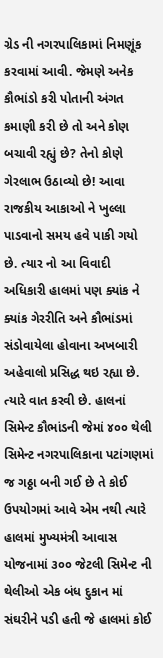ગ્રેડ ની નગરપાલિકામાં નિમણૂંક કરવામાં આવી. જેમણે અનેક કૌભાંડો કરી પોતાની અંગત કમાણી કરી છે તો અને કોણ બચાવી રહ્યું છે? તેનો કોણે ગેરલાભ ઉઠાવ્યો છે! આવા રાજકીય આકાઓ ને ખુલ્લા પાડવાનો સમય હવે પાકી ગયો છે. ત્યાર નો આ વિવાદી અધિકારી હાલમાં પણ ક્યાંક ને ક્યાંક ગેરરીતિ અને કૌભાંડમાં સંડોવાયેલા હોવાના અખબારી અહેવાલો પ્રસિદ્ધ થઇ રહ્યા છે. ત્યારે વાત કરવી છે. હાલનાં સિમેન્ટ કૌભાંડની જેમાં ૪૦૦ થેલી સિમેન્ટ નગરપાલિકાના પટાંગણમાં જ ગઠ્ઠા બની ગઈ છે તે કોઈ ઉપયોગમાં આવે એમ નથી ત્યારે હાલમાં મુખ્યમંત્રી આવાસ યોજનામાં ૩૦૦ જેટલી સિમેન્ટ ની થેલીઓ એક બંધ દુકાન માં સંઘરીને પડી હતી જે હાલમાં કોઈ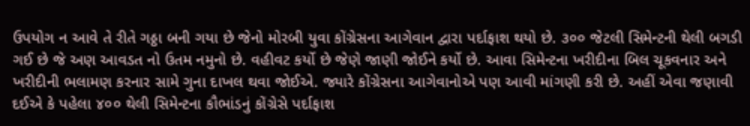ઉપયોગ ન આવે તે રીતે ગઠ્ઠા બની ગયા છે જેનો મોરબી યુવા કોંગ્રેસના આગેવાન દ્વારા પર્દાફાશ થયો છે. ૩૦૦ જેટલી સિમેન્ટની થેલી બગડી ગઈ છે જે અણ આવડત નો ઉતમ નમુનો છે. વહીવટ કર્યો છે જેણે જાણી જોઈને કર્યો છે. આવા સિમેન્ટના ખરીદીના બિલ ચૂકવનાર અને ખરીદીની ભલામણ કરનાર સામે ગુના દાખલ થવા જોઈએ. જ્યારે કોંગ્રેસના આગેવાનોએ પણ આવી માંગણી કરી છે. અહીં એવા જણાવી દઈએ કે પહેલા ૪૦૦ થેલી સિમેન્ટના કૌભાંડનું કોંગ્રેસે પર્દાફાશ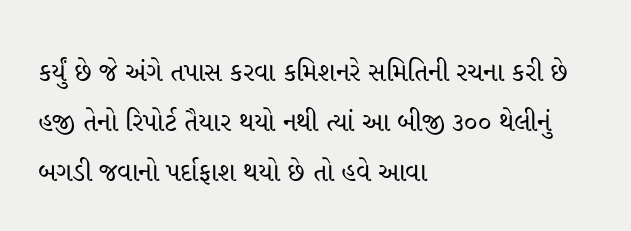કર્યું છે જે અંગે તપાસ કરવા કમિશનરે સમિતિની રચના કરી છે હજી તેનો રિપોર્ટ તૈયાર થયો નથી ત્યાં આ બીજી ૩૦૦ થેલીનું બગડી જવાનો પર્દાફાશ થયો છે તો હવે આવા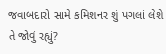જવાબદારો સામે કમિશનર શું પગલાં લેશે તે જોવું રહ્યું?